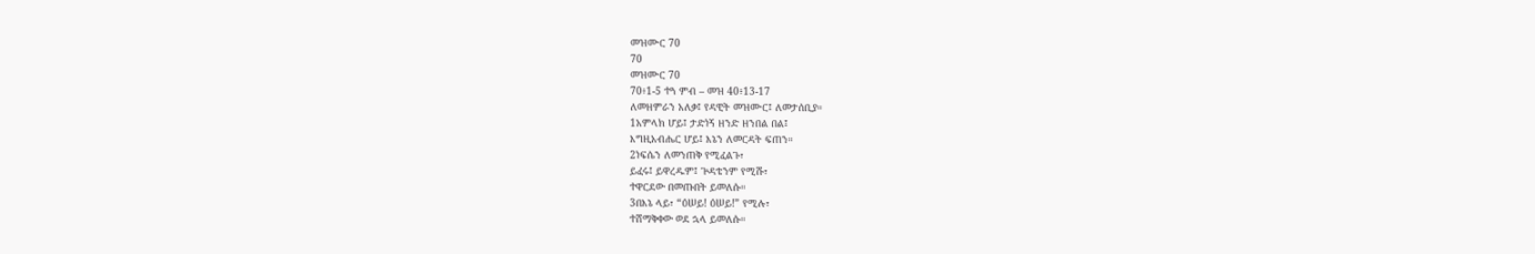መዝሙር 70
70
መዝሙር 70
70፥1-5 ተጓ ምብ – መዝ 40፥13-17
ለመዘምራን አለቃ፤ የዳዊት መዝሙር፤ ለመታሰቢያ።
1አምላክ ሆይ፤ ታድነኝ ዘንድ ዘንበል በል፤
እግዚአብሔር ሆይ፤ እኔን ለመርዳት ፍጠን።
2ነፍሴን ለመንጠቅ የሚፈልጉ፣
ይፈሩ፤ ይዋረዱም፤ ጕዳቴንም የሚሹ፣
ተዋርደው በመጡበት ይመለሱ።
3በእኔ ላይ፣ “ዕሠይ! ዕሠይ!” የሚሉ፣
ተሸማቅቀው ወደ ኋላ ይመለሱ።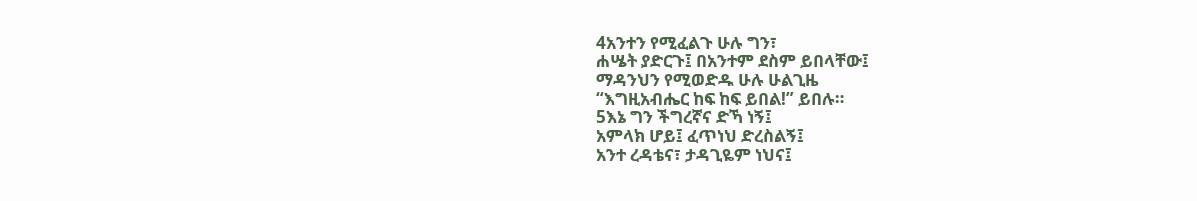4አንተን የሚፈልጉ ሁሉ ግን፣
ሐሤት ያድርጉ፤ በአንተም ደስም ይበላቸው፤
ማዳንህን የሚወድዱ ሁሉ ሁልጊዜ
“እግዚአብሔር ከፍ ከፍ ይበል!” ይበሉ።
5እኔ ግን ችግረኛና ድኻ ነኝ፤
አምላክ ሆይ፤ ፈጥነህ ድረስልኝ፤
አንተ ረዳቴና፣ ታዳጊዬም ነህና፤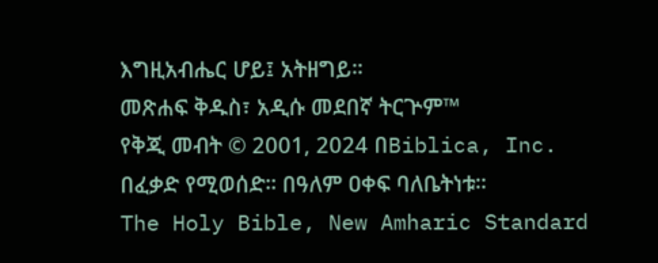እግዚአብሔር ሆይ፤ አትዘግይ።
መጽሐፍ ቅዱስ፣ አዲሱ መደበኛ ትርጕም™
የቅጂ መብት © 2001, 2024 በBiblica, Inc.
በፈቃድ የሚወሰድ። በዓለም ዐቀፍ ባለቤትነቱ።
The Holy Bible, New Amharic Standard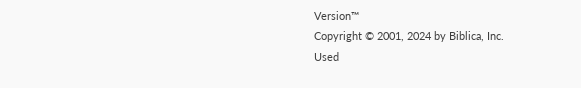Version™
Copyright © 2001, 2024 by Biblica, Inc.
Used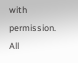with permission. All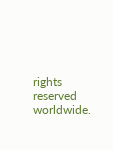rights reserved worldwide.